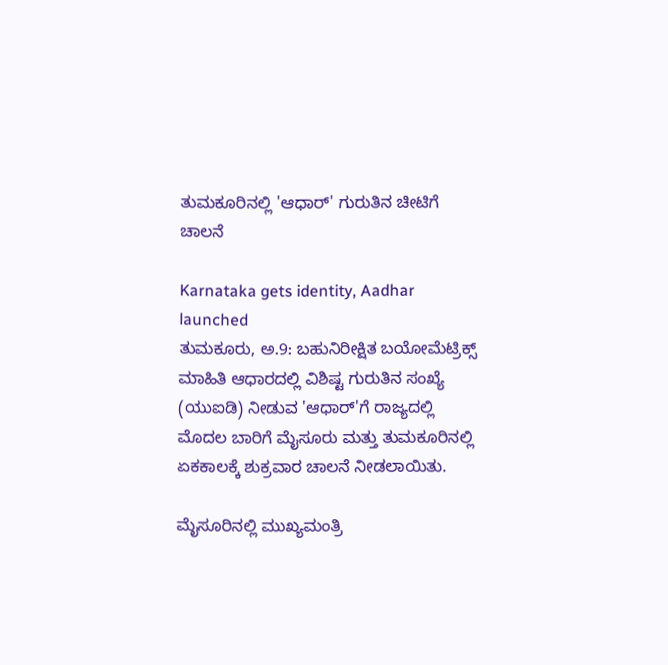ತುಮಕೂರಿನಲ್ಲಿ 'ಆಧಾರ್' ಗುರುತಿನ ಚೀಟಿಗೆ ಚಾಲನೆ

Karnataka gets identity, Aadhar launched
ತುಮಕೂರು, ಅ.9: ಬಹುನಿರೀಕ್ಷಿತ ಬಯೋಮೆಟ್ರಿಕ್ಸ್ ಮಾಹಿತಿ ಆಧಾರದಲ್ಲಿ ವಿಶಿಷ್ಟ ಗುರುತಿನ ಸಂಖ್ಯೆ (ಯುಐಡಿ) ನೀಡುವ 'ಆಧಾರ್'ಗೆ ರಾಜ್ಯದಲ್ಲಿ ಮೊದಲ ಬಾರಿಗೆ ಮೈಸೂರು ಮತ್ತು ತುಮಕೂರಿನಲ್ಲಿ ಏಕಕಾಲಕ್ಕೆ ಶುಕ್ರವಾರ ಚಾಲನೆ ನೀಡಲಾಯಿತು.

ಮೈಸೂರಿನಲ್ಲಿ ಮುಖ್ಯಮಂತ್ರಿ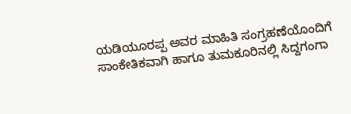ಯಡಿಯೂರಪ್ಪ ಅವರ ಮಾಹಿತಿ ಸಂಗ್ರಹಣೆಯೊಂದಿಗೆ ಸಾಂಕೇತಿಕವಾಗಿ ಹಾಗೂ ತುಮಕೂರಿನಲ್ಲಿ ಸಿದ್ದಗಂಗಾ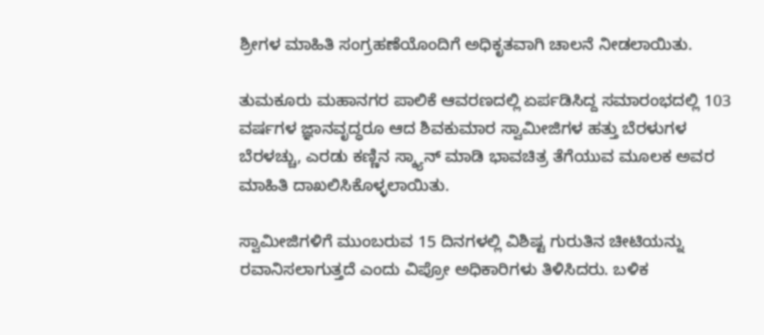ಶ್ರೀಗಳ ಮಾಹಿತಿ ಸಂಗ್ರಹಣೆಯೊಂದಿಗೆ ಅಧಿಕೃತವಾಗಿ ಚಾಲನೆ ನೀಡಲಾಯಿತು.

ತುಮಕೂರು ಮಹಾನಗರ ಪಾಲಿಕೆ ಆವರಣದಲ್ಲಿ ಏರ್ಪಡಿಸಿದ್ದ ಸಮಾರಂಭದಲ್ಲಿ 103 ವರ್ಷಗಳ ಜ್ಞಾನವೃದ್ಧರೂ ಆದ ಶಿವಕುಮಾರ ಸ್ವಾಮೀಜಿಗಳ ಹತ್ತು ಬೆರಳುಗಳ ಬೆರಳಚ್ಚು, ಎರಡು ಕಣ್ಣಿನ ಸ್ಕ್ಯಾನ್ ಮಾಡಿ ಭಾವಚಿತ್ರ ತೆಗೆಯುವ ಮೂಲಕ ಅವರ ಮಾಹಿತಿ ದಾಖಲಿಸಿಕೊಳ್ಳಲಾಯಿತು.

ಸ್ವಾಮೀಜಿಗಳಿಗೆ ಮುಂಬರುವ 15 ದಿನಗಳಲ್ಲಿ ವಿಶಿಷ್ಟ ಗುರುತಿನ ಚೀಟಿಯನ್ನು ರವಾನಿಸಲಾಗುತ್ತದೆ ಎಂದು ವಿಪ್ರೋ ಅಧಿಕಾರಿಗಳು ತಿಳಿಸಿದರು. ಬಳಿಕ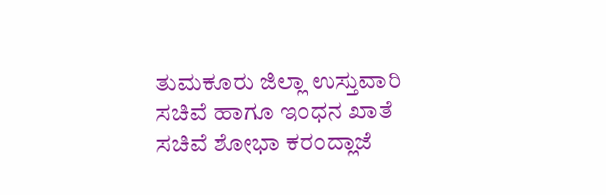ತುಮಕೂರು ಜಿಲ್ಲಾ ಉಸ್ತುವಾರಿ ಸಚಿವೆ ಹಾಗೂ ಇಂಧನ ಖಾತೆ ಸಚಿವೆ ಶೋಭಾ ಕರಂದ್ಲಾಜೆ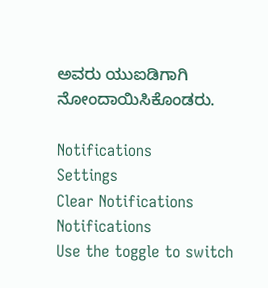ಅವರು ಯುಐಡಿಗಾಗಿ ನೋಂದಾಯಿಸಿಕೊಂಡರು.

Notifications
Settings
Clear Notifications
Notifications
Use the toggle to switch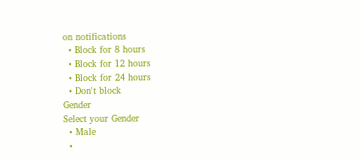on notifications
  • Block for 8 hours
  • Block for 12 hours
  • Block for 24 hours
  • Don't block
Gender
Select your Gender
  • Male
  •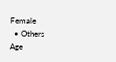Female
  • Others
Age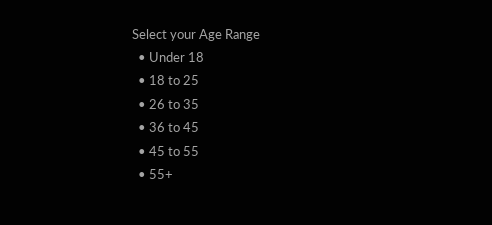Select your Age Range
  • Under 18
  • 18 to 25
  • 26 to 35
  • 36 to 45
  • 45 to 55
  • 55+